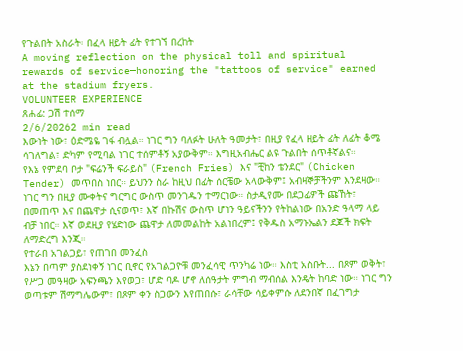የጉልበት አስራት፡ በፈላ ዘይት ፊት የተገኘ በረከት
A moving reflection on the physical toll and spiritual rewards of service—honoring the "tattoos of service" earned at the stadium fryers.
VOLUNTEER EXPERIENCE
ጸሐፊ: ጋሽ ተሰማ
2/6/20262 min read
እውነት ነው፣ ዕድሜዬ ገፋ ብሏል። ነገር ግን ባለፉት ሁለት ዓመታት፣ በዚያ የፈላ ዘይት ፊት ለፊት ቆሜ ሳገለግል፣ ድካም የሚባል ነገር ተሰምቶኝ አያውቅም። እግዚአብሔር ልዩ ጉልበት ሰጥቶኛልና።
የእኔ የምደባ ቦታ "ፍሬንች ፍራይስ" (French Fries) እና "ቺከን ቴንደር" (Chicken Tender) መጥበስ ነበር። ይህንን ስራ ከዚህ በፊት ሰርቼው አላውቅም፤ አብዛኞቻችንም እንደዛው። ነገር ግን በዚያ ሙቀትና ግርግር ውስጥ መንገዱን ተማርነው። ስታዲየሙ በደጋፊዎች ጩኸት፣ በመጠጥ እና በጨዋታ ሲናወጥ፣ እኛ በኩሽና ውስጥ ሆነን ዓይናችንን የትከልነው በአንድ ዓላማ ላይ ብቻ ነበር። እኛ ወደዚያ የሄድነው ጨዋታ ለመመልከት አልነበረም፤ የቅዱስ አማኑኤልን ደጆች ክፍት ለማድረግ እንጂ።
የተራበ አገልጋይ፣ የጠገበ መንፈስ
እኔን በጣም ያስደነቀኝ ነገር ቢኖር የአገልጋዮቹ መንፈሳዊ ጥንካሬ ነው። እስቲ አስቡት... በጾም ወቅት፣ የሥጋ መዓዛው አፍንጫን እየወጋ፣ ሆድ ባዶ ሆኖ ለሰዓታት ምግብ ማብሰል እንዴት ከባድ ነው። ነገር ግን ወጣቱም ሽማግሌውም፣ በጾም ቀን ስጋውን እየጠበሱ፣ ራሳቸው ሳይቀምሱ ለደንበኛ በፈገግታ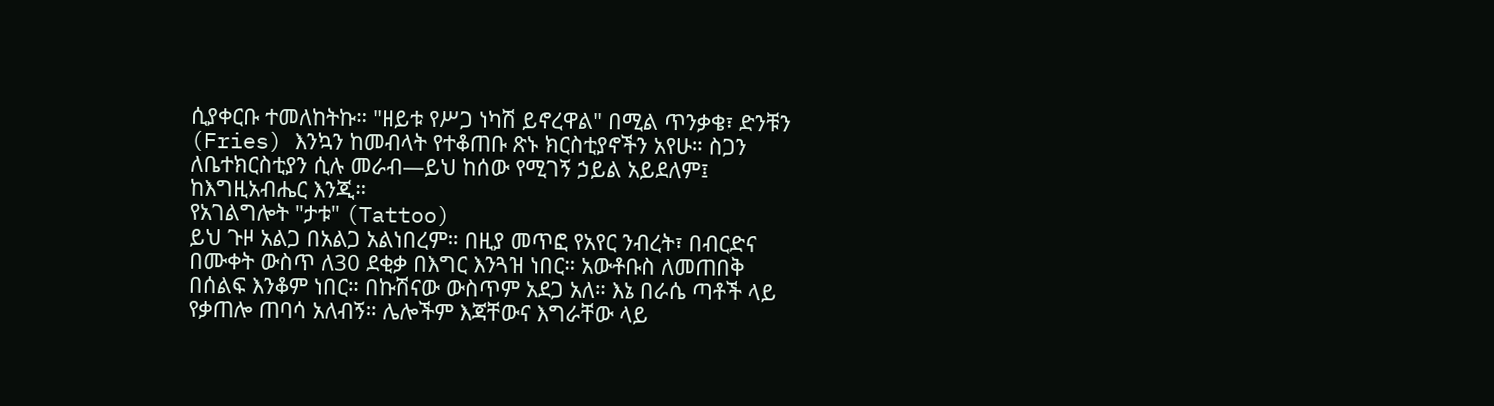ሲያቀርቡ ተመለከትኩ። "ዘይቱ የሥጋ ነካሽ ይኖረዋል" በሚል ጥንቃቄ፣ ድንቹን (Fries) እንኳን ከመብላት የተቆጠቡ ጽኑ ክርስቲያኖችን አየሁ። ስጋን ለቤተክርስቲያን ሲሉ መራብ—ይህ ከሰው የሚገኝ ኃይል አይደለም፤ ከእግዚአብሔር እንጂ።
የአገልግሎት "ታቱ" (Tattoo)
ይህ ጉዞ አልጋ በአልጋ አልነበረም። በዚያ መጥፎ የአየር ንብረት፣ በብርድና በሙቀት ውስጥ ለ30 ደቂቃ በእግር እንጓዝ ነበር። አውቶቡስ ለመጠበቅ በሰልፍ እንቆም ነበር። በኩሽናው ውስጥም አደጋ አለ። እኔ በራሴ ጣቶች ላይ የቃጠሎ ጠባሳ አለብኝ። ሌሎችም እጃቸውና እግራቸው ላይ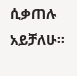ሲቃጠሉ አይቻለሁ።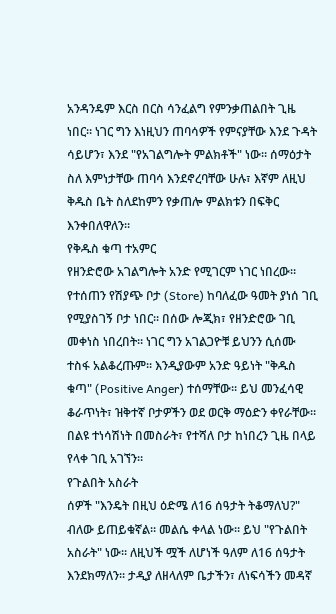አንዳንዴም እርስ በርስ ሳንፈልግ የምንቃጠልበት ጊዜ ነበር። ነገር ግን እነዚህን ጠባሳዎች የምናያቸው እንደ ጉዳት ሳይሆን፣ እንደ "የአገልግሎት ምልክቶች" ነው። ሰማዕታት ስለ እምነታቸው ጠባሳ እንደኖረባቸው ሁሉ፣ እኛም ለዚህ ቅዱስ ቤት ስለደከምን የቃጠሎ ምልክቱን በፍቅር እንቀበለዋለን።
የቅዱስ ቁጣ ተአምር
የዘንድሮው አገልግሎት አንድ የሚገርም ነገር ነበረው። የተሰጠን የሽያጭ ቦታ (Store) ከባለፈው ዓመት ያነሰ ገቢ የሚያስገኝ ቦታ ነበር። በሰው ሎጂክ፣ የዘንድሮው ገቢ መቀነስ ነበረበት። ነገር ግን አገልጋዮቹ ይህንን ሲሰሙ ተስፋ አልቆረጡም። እንዲያውም አንድ ዓይነት "ቅዱስ ቁጣ" (Positive Anger) ተሰማቸው። ይህ መንፈሳዊ ቆራጥነት፣ ዝቅተኛ ቦታዎችን ወደ ወርቅ ማዕድን ቀየራቸው። በልዩ ተነሳሽነት በመስራት፣ የተሻለ ቦታ ከነበረን ጊዜ በላይ የላቀ ገቢ አገኘን።
የጉልበት አስራት
ሰዎች "እንዴት በዚህ ዕድሜ ለ16 ሰዓታት ትቆማለህ?" ብለው ይጠይቁኛል። መልሴ ቀላል ነው። ይህ "የጉልበት አስራት" ነው። ለዚህች ሟች ለሆነች ዓለም ለ16 ሰዓታት እንደክማለን። ታዲያ ለዘላለም ቤታችን፣ ለነፍሳችን መዳኛ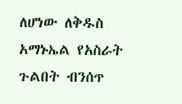ለሆነው ለቅዱስ አማኑኤል የአስራት ጉልበት ብንሰጥ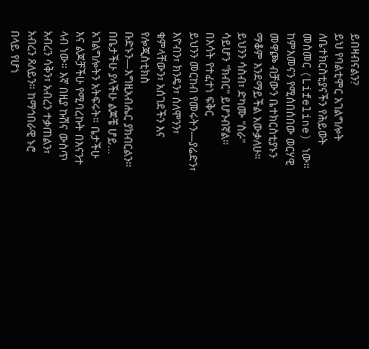ይበዛብናልን?
ይህ የባልቲሞር አገልግሎት ለቤተክርስቲያናችን የሕይወት መስመር (Lifeline) ነው። ከምእመናን የሚሰበሰበው ወርሃዊ መዋጮ ብቻውን ቤተክርስቲያኑን ማቆም እንደማይችል አውቃለሁ። ይህንን ሳስብ፣ ድካሙ "ስራ" ሳይሆን "ክብር" ይሆንብኛል።
በእሳት የተፈተነ ፍቅር
ይህንን መርከብ የመሩትን—ያሬድን፣ እዮብን፣ ክንዴን፣ ሰለሞንን፣ ቁምላቸውን፣ አሰገደችን እና የሎጂስቲክስ ቡድኑን—እግዚአብሔር ያክብርልን። በቤታችሁ ያላችሁ ልጆቼ ሆይ... አገልግሎትን አትፍሩት። ቤታችሁ እና ልጆቻችሁ የሚባረኩት በእናንተ ላብ ነው። እኛ በዚያ ኩሽና ውስጥ አብረን ሳቅን፣ አብረን ተቃጠልን፣ አብረን ጸለይን። ከማኅበራዊ ኑሮ በላይ የሆነ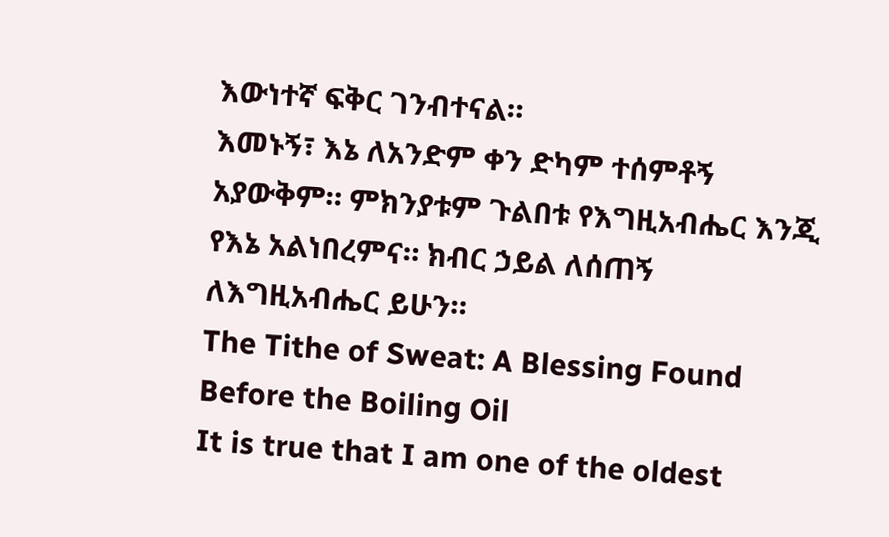እውነተኛ ፍቅር ገንብተናል።
እመኑኝ፣ እኔ ለአንድም ቀን ድካም ተሰምቶኝ አያውቅም። ምክንያቱም ጉልበቱ የእግዚአብሔር እንጂ የእኔ አልነበረምና። ክብር ኃይል ለሰጠኝ ለእግዚአብሔር ይሁን።
The Tithe of Sweat: A Blessing Found Before the Boiling Oil
It is true that I am one of the oldest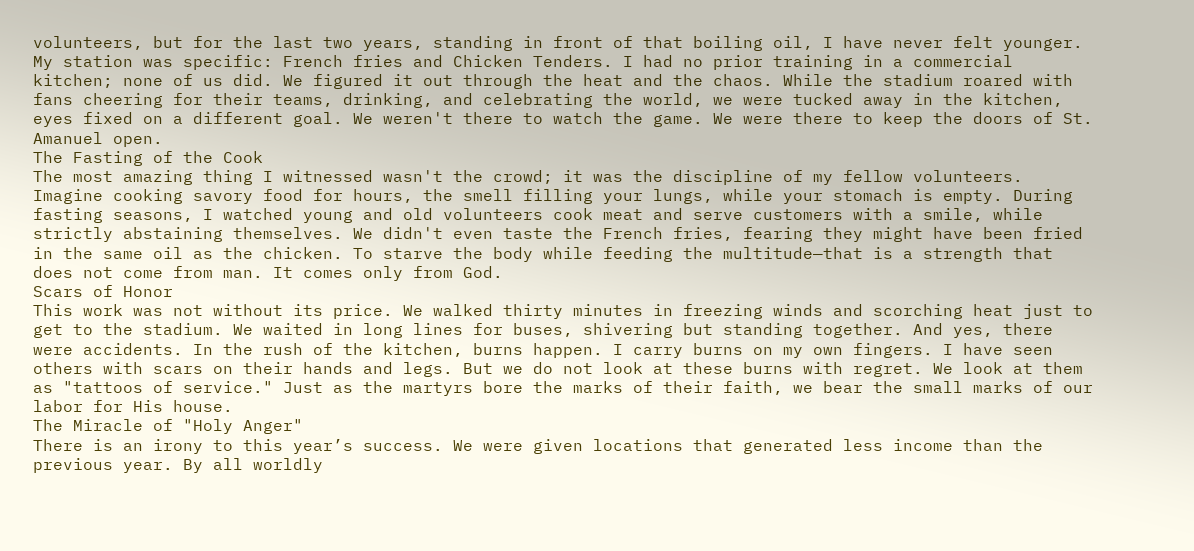volunteers, but for the last two years, standing in front of that boiling oil, I have never felt younger.
My station was specific: French fries and Chicken Tenders. I had no prior training in a commercial kitchen; none of us did. We figured it out through the heat and the chaos. While the stadium roared with fans cheering for their teams, drinking, and celebrating the world, we were tucked away in the kitchen, eyes fixed on a different goal. We weren't there to watch the game. We were there to keep the doors of St. Amanuel open.
The Fasting of the Cook
The most amazing thing I witnessed wasn't the crowd; it was the discipline of my fellow volunteers. Imagine cooking savory food for hours, the smell filling your lungs, while your stomach is empty. During fasting seasons, I watched young and old volunteers cook meat and serve customers with a smile, while strictly abstaining themselves. We didn't even taste the French fries, fearing they might have been fried in the same oil as the chicken. To starve the body while feeding the multitude—that is a strength that does not come from man. It comes only from God.
Scars of Honor
This work was not without its price. We walked thirty minutes in freezing winds and scorching heat just to get to the stadium. We waited in long lines for buses, shivering but standing together. And yes, there were accidents. In the rush of the kitchen, burns happen. I carry burns on my own fingers. I have seen others with scars on their hands and legs. But we do not look at these burns with regret. We look at them as "tattoos of service." Just as the martyrs bore the marks of their faith, we bear the small marks of our labor for His house.
The Miracle of "Holy Anger"
There is an irony to this year’s success. We were given locations that generated less income than the previous year. By all worldly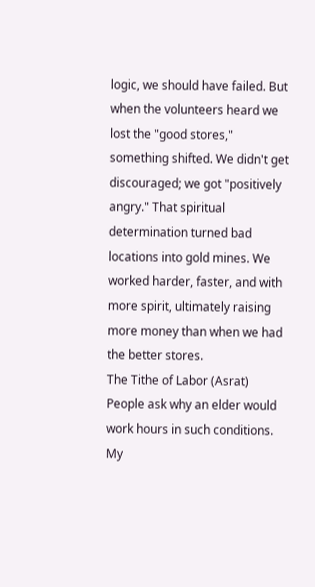logic, we should have failed. But when the volunteers heard we lost the "good stores," something shifted. We didn't get discouraged; we got "positively angry." That spiritual determination turned bad locations into gold mines. We worked harder, faster, and with more spirit, ultimately raising more money than when we had the better stores.
The Tithe of Labor (Asrat)
People ask why an elder would work hours in such conditions. My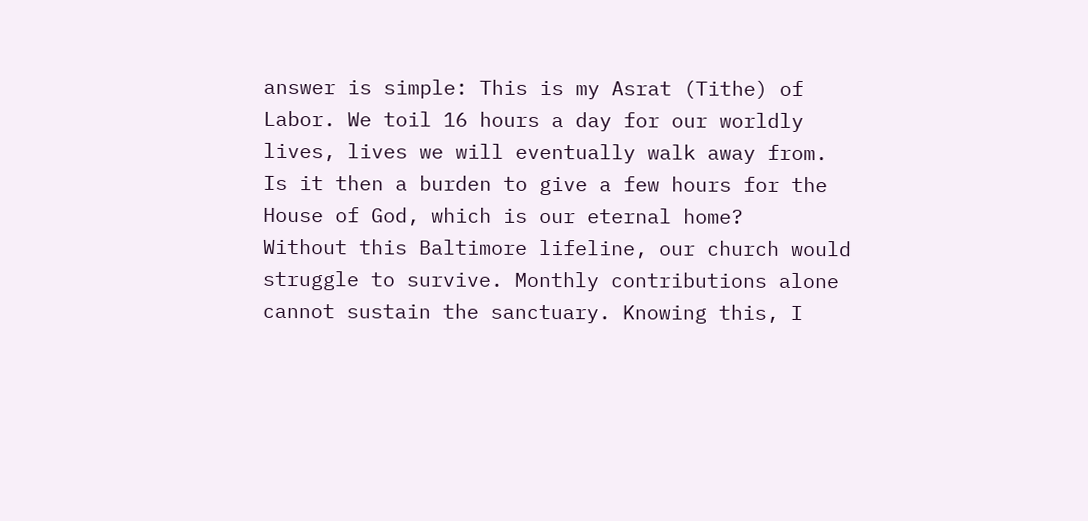answer is simple: This is my Asrat (Tithe) of Labor. We toil 16 hours a day for our worldly lives, lives we will eventually walk away from. Is it then a burden to give a few hours for the House of God, which is our eternal home?
Without this Baltimore lifeline, our church would struggle to survive. Monthly contributions alone cannot sustain the sanctuary. Knowing this, I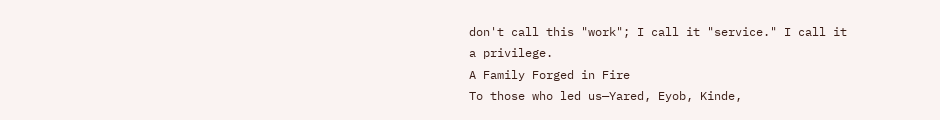don't call this "work"; I call it "service." I call it a privilege.
A Family Forged in Fire
To those who led us—Yared, Eyob, Kinde,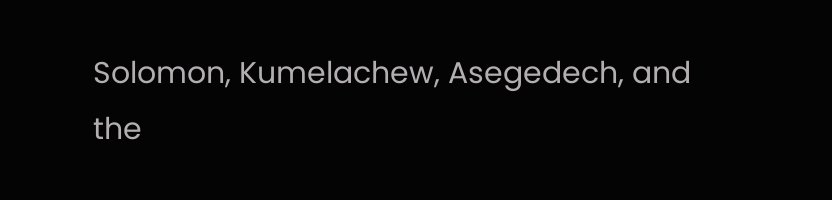Solomon, Kumelachew, Asegedech, and the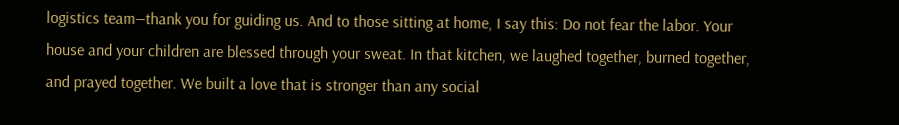logistics team—thank you for guiding us. And to those sitting at home, I say this: Do not fear the labor. Your house and your children are blessed through your sweat. In that kitchen, we laughed together, burned together, and prayed together. We built a love that is stronger than any social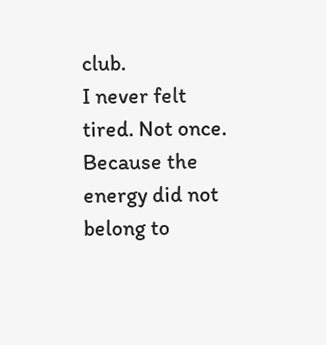club.
I never felt tired. Not once. Because the energy did not belong to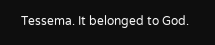Tessema. It belonged to God.